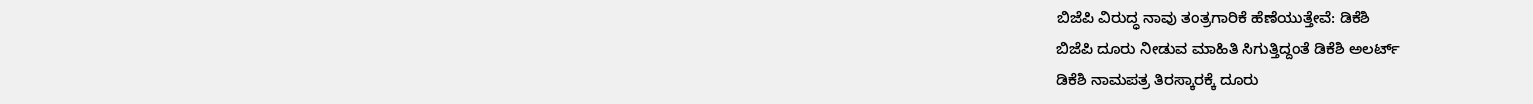ಬಿಜೆಪಿ ವಿರುದ್ಧ ನಾವು ತಂತ್ರಗಾರಿಕೆ ಹೆಣೆಯುತ್ತೇವೆ: ಡಿಕೆಶಿ
ಬಿಜೆಪಿ ದೂರು ನೀಡುವ ಮಾಹಿತಿ ಸಿಗುತ್ತಿದ್ದಂತೆ ಡಿಕೆಶಿ ಅಲರ್ಟ್
ಡಿಕೆಶಿ ನಾಮಪತ್ರ ತಿರಸ್ಕಾರಕ್ಕೆ ದೂರು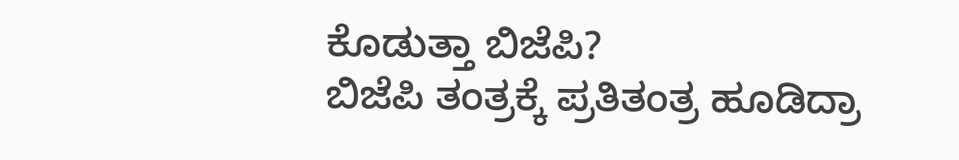ಕೊಡುತ್ತಾ ಬಿಜೆಪಿ?
ಬಿಜೆಪಿ ತಂತ್ರಕ್ಕೆ ಪ್ರತಿತಂತ್ರ ಹೂಡಿದ್ರಾ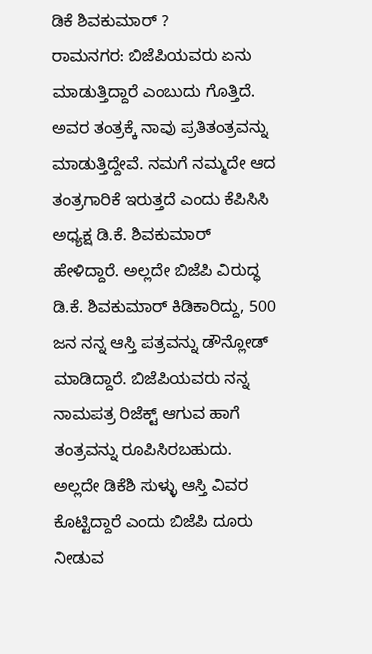ಡಿಕೆ ಶಿವಕುಮಾರ್ ?
ರಾಮನಗರ: ಬಿಜೆಪಿಯವರು ಏನು ಮಾಡುತ್ತಿದ್ದಾರೆ ಎಂಬುದು ಗೊತ್ತಿದೆ. ಅವರ ತಂತ್ರಕ್ಕೆ ನಾವು ಪ್ರತಿತಂತ್ರವನ್ನು ಮಾಡುತ್ತಿದ್ದೇವೆ. ನಮಗೆ ನಮ್ಮದೇ ಆದ ತಂತ್ರಗಾರಿಕೆ ಇರುತ್ತದೆ ಎಂದು ಕೆಪಿಸಿಸಿ ಅಧ್ಯಕ್ಷ ಡಿ.ಕೆ. ಶಿವಕುಮಾರ್ ಹೇಳಿದ್ದಾರೆ. ಅಲ್ಲದೇ ಬಿಜೆಪಿ ವಿರುದ್ಧ ಡಿ.ಕೆ. ಶಿವಕುಮಾರ್ ಕಿಡಿಕಾರಿದ್ದು, 500 ಜನ ನನ್ನ ಆಸ್ತಿ ಪತ್ರವನ್ನು ಡೌನ್ಲೋಡ್ ಮಾಡಿದ್ದಾರೆ. ಬಿಜೆಪಿಯವರು ನನ್ನ ನಾಮಪತ್ರ ರಿಜೆಕ್ಟ್ ಆಗುವ ಹಾಗೆ ತಂತ್ರವನ್ನು ರೂಪಿಸಿರಬಹುದು. ಅಲ್ಲದೇ ಡಿಕೆಶಿ ಸುಳ್ಳು ಆಸ್ತಿ ವಿವರ ಕೊಟ್ಟಿದ್ದಾರೆ ಎಂದು ಬಿಜೆಪಿ ದೂರು ನೀಡುವ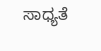ಸಾಧ್ಯತೆ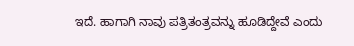ಇದೆ. ಹಾಗಾಗಿ ನಾವು ಪತ್ರಿತಂತ್ರವನ್ನು ಹೂಡಿದ್ದೇವೆ ಎಂದು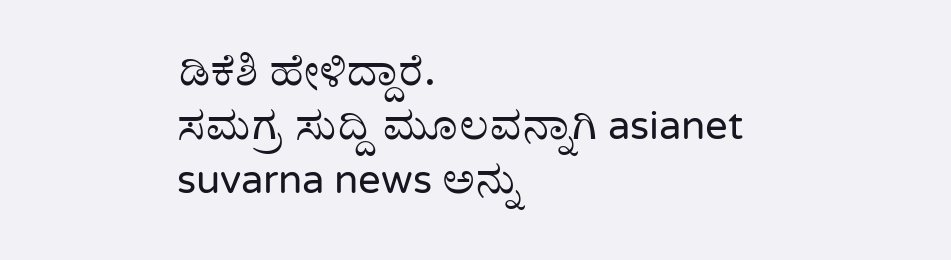ಡಿಕೆಶಿ ಹೇಳಿದ್ದಾರೆ.
ಸಮಗ್ರ ಸುದ್ದಿ ಮೂಲವನ್ನಾಗಿ asianet suvarna news ಅನ್ನು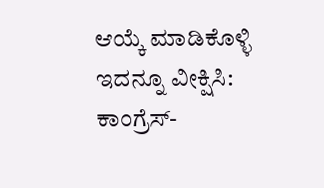ಆಯ್ಕೆ ಮಾಡಿಕೊಳ್ಳಿ
ಇದನ್ನೂ ವೀಕ್ಷಿಸಿ: ಕಾಂಗ್ರೆಸ್-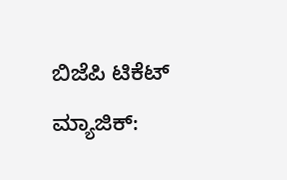ಬಿಜೆಪಿ ಟಿಕೆಟ್ ಮ್ಯಾಜಿಕ್: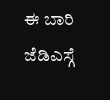ಈ ಬಾರಿ ಜೆಡಿಎಸ್ಗೆ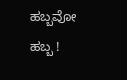ಹಬ್ಬವೋ ಹಬ್ಬ !